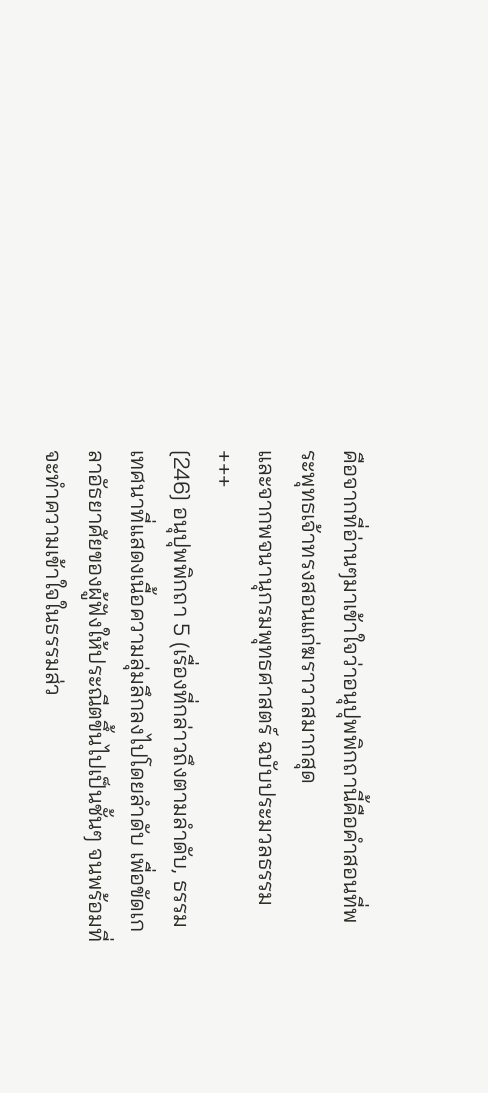คือจากที่อ่านๆมาเข้าใจว่าอนุปุพพิกถานี้คือคำสอนที่พระพุทธเจ้าทรงสอนแก่ฆราวาสมากสุด
และจากพจนานุกรมพุทธศาสตร์ ฉบับประมวลธรรม
+++
[246] อนุปุพพิกถา 5 (เรื่องที่กล่าวถึงตามลำดับ, ธรรมเทศนาที่แสดงเนื้อความลุ่มลึกลงไปโดยลำดับ เพื่อขัดเกลาอัธยาศัยของผู้ฟังให้ประณีตขึ้นไปเป็นชั้นๆ จนพร้อมที่จะทำความเข้าใจในธรรมส่ว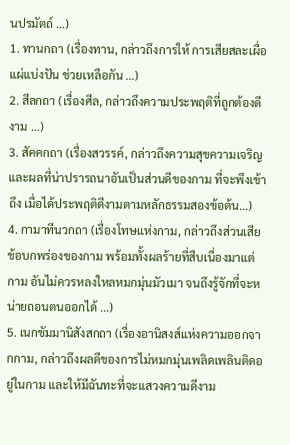นปรมัตถ์ ...)
1. ทานกถา (เรื่องทาน, กล่าวถึงการให้ การเสียสละเผื่อแผ่แบ่งปัน ช่วยเหลือกัน ...)
2. สีลกถา (เรื่องศีล, กล่าวถึงความประพฤติที่ถูกต้องดีงาม ...)
3. สัคคกถา (เรื่องสวรรค์, กล่าวถึงความสุขความเจริญ และผลที่น่าปรารถนาอันเป็นส่วนดีของกาม ที่จะพึงเข้าถึง เมื่อได้ประพฤติดีงามตามหลักธรรมสองข้อต้น...)
4. กามาทีนวกถา (เรื่องโทษแห่งกาม, กล่าวถึงส่วนเสีย ข้อบกพร่องของกาม พร้อมทั้งผลร้ายที่สืบเนื่องมาแต่กาม อันไม่ควรหลงใหลหมกมุ่นมัวเมา จนถึงรู้จักที่จะหน่ายถอนตนออกได้ ...)
5. เนกขัมมานิสังสกถา (เรื่องอานิสงส์แห่งความออกจากกาม, กล่าวถึงผลดีของการไม่หมกมุ่นเพลิดเพลินติดอยู่ในกาม และให้มีฉันทะที่จะแสวงความดีงาม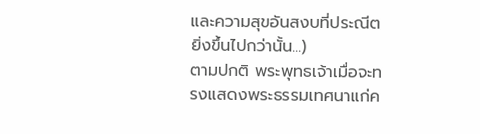และความสุขอันสงบที่ประณีตยิ่งขึ้นไปกว่านั้น...)
ตามปกติ พระพุทธเจ้าเมื่อจะทรงแสดงพระธรรมเทศนาแก่ค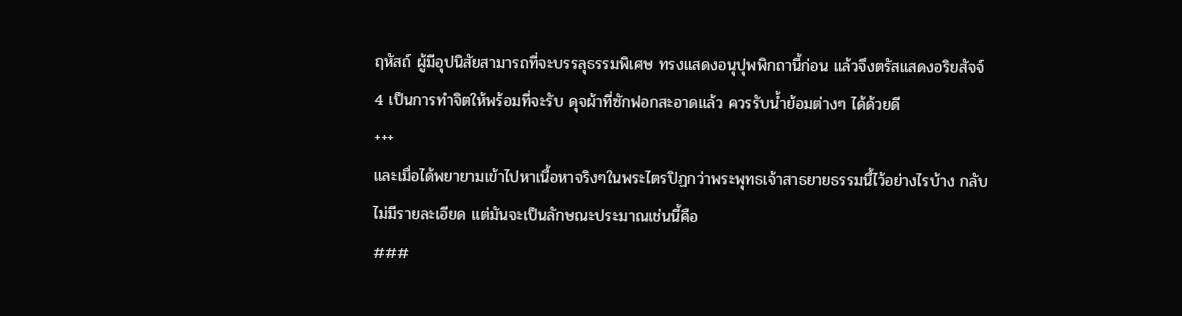ฤหัสถ์ ผู้มีอุปนิสัยสามารถที่จะบรรลุธรรมพิเศษ ทรงแสดงอนุปุพพิกถานี้ก่อน แล้วจึงตรัสแสดงอริยสัจจ์ 4 เป็นการทำจิตให้พร้อมที่จะรับ ดุจผ้าที่ซักฟอกสะอาดแล้ว ควรรับน้ำย้อมต่างๆ ได้ด้วยดี
+++
และเมื่อได้พยายามเข้าไปหาเนื้อหาจริงๆในพระไตรปิฏกว่าพระพุทธเจ้าสาธยายธรรมนื้ไว้อย่างไรบ้าง กลับไม่มีรายละเอียด แต่มันจะเป็นลักษณะประมาณเช่นนี้คือ
###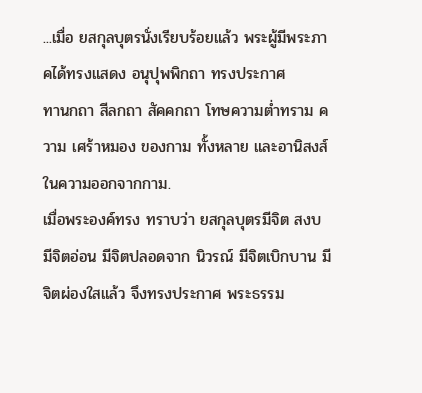...เมื่อ ยสกุลบุตรนั่งเรียบร้อยแล้ว พระผู้มีพระภาคได้ทรงแสดง อนุปุพพิกถา ทรงประกาศ
ทานกถา สีลกถา สัคคกถา โทษความต่ำทราม ความ เศร้าหมอง ของกาม ทั้งหลาย และอานิสงส์ในความออกจากกาม.
เมื่อพระองค์ทรง ทราบว่า ยสกุลบุตรมีจิต สงบ มีจิตอ่อน มีจิตปลอดจาก นิวรณ์ มีจิตเบิกบาน มีจิตผ่องใสแล้ว จึงทรงประกาศ พระธรรม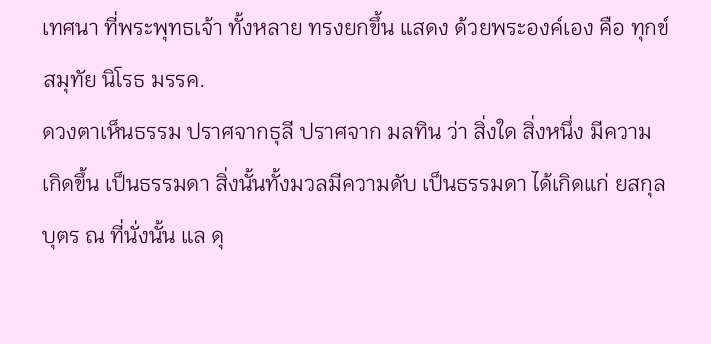เทศนา ที่พระพุทธเจ้า ทั้งหลาย ทรงยกขึ้น แสดง ด้วยพระองค์เอง คือ ทุกข์ สมุทัย นิโรธ มรรค.
ดวงตาเห็นธรรม ปราศจากธุลี ปราศจาก มลทิน ว่า สิ่งใด สิ่งหนึ่ง มีความ เกิดขึ้น เป็นธรรมดา สิ่งนั้นทั้งมวลมีความดับ เป็นธรรมดา ได้เกิดแก่ ยสกุลบุตร ณ ที่นั่งนั้น แล ดุ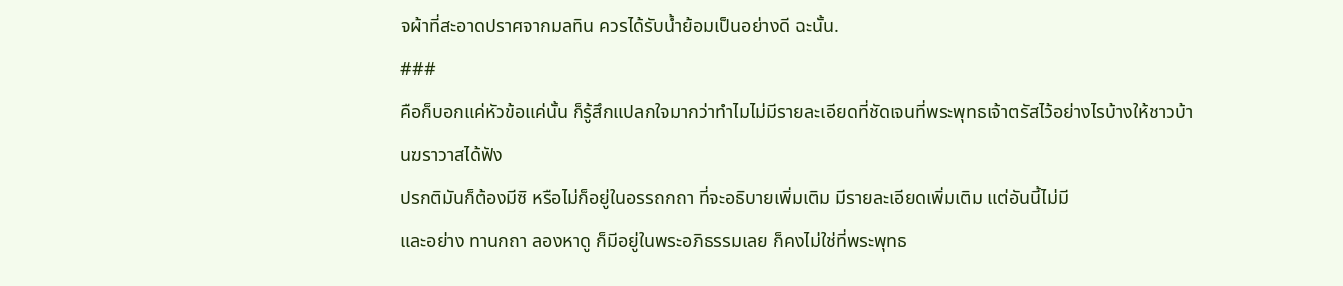จผ้าที่สะอาดปราศจากมลทิน ควรได้รับน้ำย้อมเป็นอย่างดี ฉะนั้น.
###
คือก็บอกแค่หัวข้อแค่นั้น ก็รู้สึกแปลกใจมากว่าทำไมไม่มีรายละเอียดที่ชัดเจนที่พระพุทธเจ้าตรัสไว้อย่างไรบ้างให้ชาวบ้านฆราวาสได้ฟัง
ปรกติมันก็ต้องมีซิ หรือไม่ก็อยู่ในอรรถกถา ที่จะอธิบายเพิ่มเติม มีรายละเอียดเพิ่มเติม แต่อันนี้ไม่มี
และอย่าง ทานกถา ลองหาดู ก็มีอยู่ในพระอภิธรรมเลย ก็คงไม่ใช่ที่พระพุทธ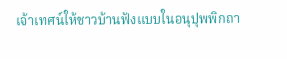เจ้าเทศน์ให้ชาวบ้านฟังแบบในอนุปุพพิกถา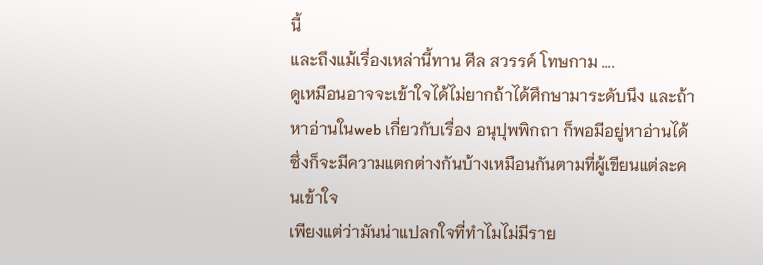นี้
และถึงแม้เรื่องเหล่านี้ทาน ศีล สวรรค์ โทษกาม ....
ดูเหมือนอาจจะเข้าใจได้ไม่ยากถ้าได้ศึกษามาระดับนึง และถ้าหาอ่านในweb เกี่ยวกับเรื่อง อนุปุพพิกถา ก็พอมีอยู่หาอ่านได้ ซึ่งก็จะมีความแตกต่างกันบ้างเหมือนกันตามที่ผู้เขียนแต่ละคนเข้าใจ
เพียงแต่ว่ามันน่าแปลกใจที่ทำไมไม่มีราย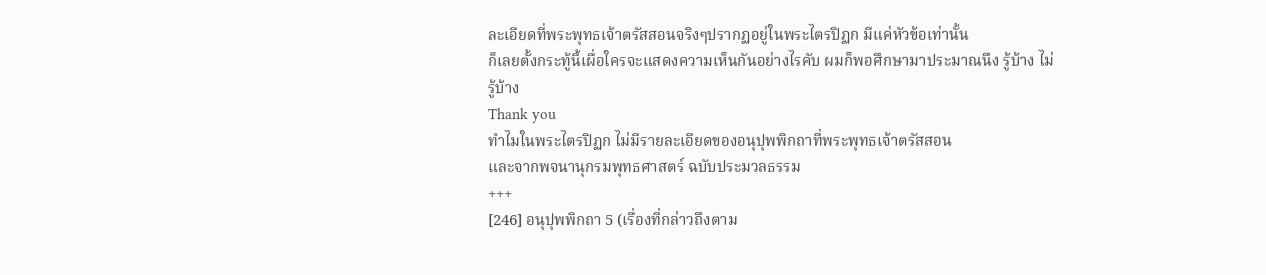ละเอียดที่พระพุทธเจ้าตรัสสอนจริงๆปรากฏอยู่ในพระไตรปิฏก มีแค่หัวข้อเท่านั้น
ก็เลยตั้งกระทู้นี้เผื่อใครจะแสดงความเห็นกันอย่างไรคับ ผมก็พอศึกษามาประมาณนึง รู้บ้าง ไม่รู้บ้าง
Thank you
ทำไมในพระไตรปิฏก ไม่มีรายละเอียดของอนุปุพพิกถาที่พระพุทธเจ้าตรัสสอน
และจากพจนานุกรมพุทธศาสตร์ ฉบับประมวลธรรม
+++
[246] อนุปุพพิกถา 5 (เรื่องที่กล่าวถึงตาม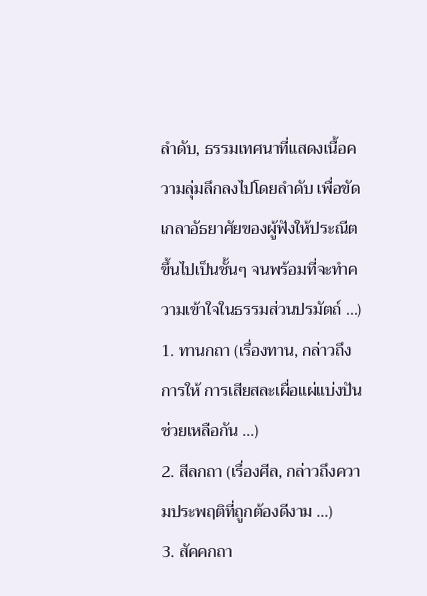ลำดับ, ธรรมเทศนาที่แสดงเนื้อความลุ่มลึกลงไปโดยลำดับ เพื่อขัดเกลาอัธยาศัยของผู้ฟังให้ประณีตขึ้นไปเป็นชั้นๆ จนพร้อมที่จะทำความเข้าใจในธรรมส่วนปรมัตถ์ ...)
1. ทานกถา (เรื่องทาน, กล่าวถึงการให้ การเสียสละเผื่อแผ่แบ่งปัน ช่วยเหลือกัน ...)
2. สีลกถา (เรื่องศีล, กล่าวถึงความประพฤติที่ถูกต้องดีงาม ...)
3. สัคคกถา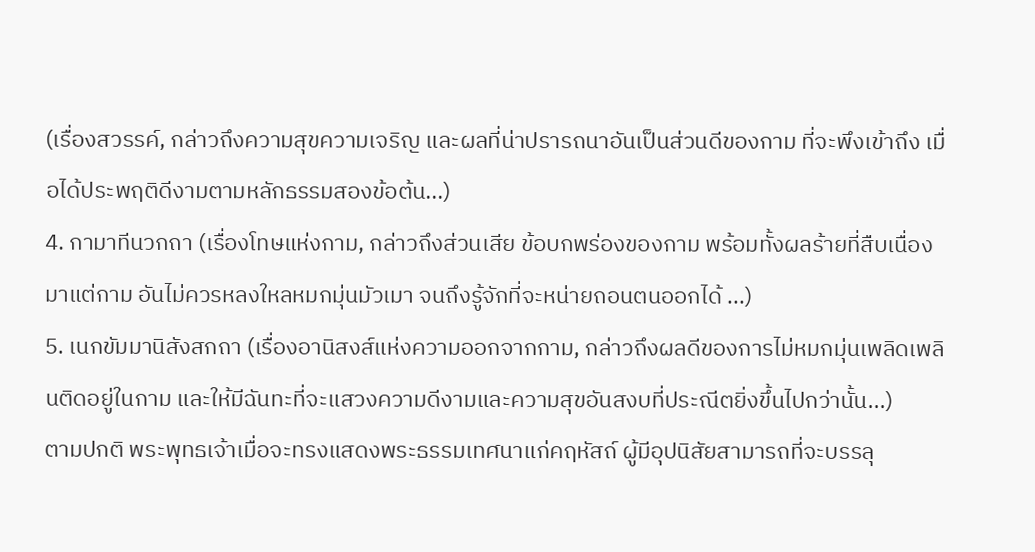(เรื่องสวรรค์, กล่าวถึงความสุขความเจริญ และผลที่น่าปรารถนาอันเป็นส่วนดีของกาม ที่จะพึงเข้าถึง เมื่อได้ประพฤติดีงามตามหลักธรรมสองข้อต้น...)
4. กามาทีนวกถา (เรื่องโทษแห่งกาม, กล่าวถึงส่วนเสีย ข้อบกพร่องของกาม พร้อมทั้งผลร้ายที่สืบเนื่องมาแต่กาม อันไม่ควรหลงใหลหมกมุ่นมัวเมา จนถึงรู้จักที่จะหน่ายถอนตนออกได้ ...)
5. เนกขัมมานิสังสกถา (เรื่องอานิสงส์แห่งความออกจากกาม, กล่าวถึงผลดีของการไม่หมกมุ่นเพลิดเพลินติดอยู่ในกาม และให้มีฉันทะที่จะแสวงความดีงามและความสุขอันสงบที่ประณีตยิ่งขึ้นไปกว่านั้น...)
ตามปกติ พระพุทธเจ้าเมื่อจะทรงแสดงพระธรรมเทศนาแก่คฤหัสถ์ ผู้มีอุปนิสัยสามารถที่จะบรรลุ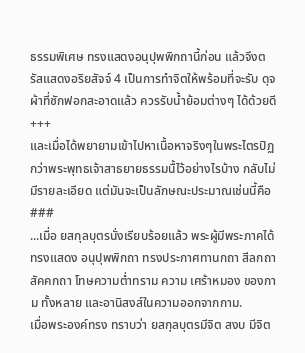ธรรมพิเศษ ทรงแสดงอนุปุพพิกถานี้ก่อน แล้วจึงตรัสแสดงอริยสัจจ์ 4 เป็นการทำจิตให้พร้อมที่จะรับ ดุจผ้าที่ซักฟอกสะอาดแล้ว ควรรับน้ำย้อมต่างๆ ได้ด้วยดี
+++
และเมื่อได้พยายามเข้าไปหาเนื้อหาจริงๆในพระไตรปิฏกว่าพระพุทธเจ้าสาธยายธรรมนื้ไว้อย่างไรบ้าง กลับไม่มีรายละเอียด แต่มันจะเป็นลักษณะประมาณเช่นนี้คือ
###
...เมื่อ ยสกุลบุตรนั่งเรียบร้อยแล้ว พระผู้มีพระภาคได้ทรงแสดง อนุปุพพิกถา ทรงประกาศทานกถา สีลกถา สัคคกถา โทษความต่ำทราม ความ เศร้าหมอง ของกาม ทั้งหลาย และอานิสงส์ในความออกจากกาม.
เมื่อพระองค์ทรง ทราบว่า ยสกุลบุตรมีจิต สงบ มีจิต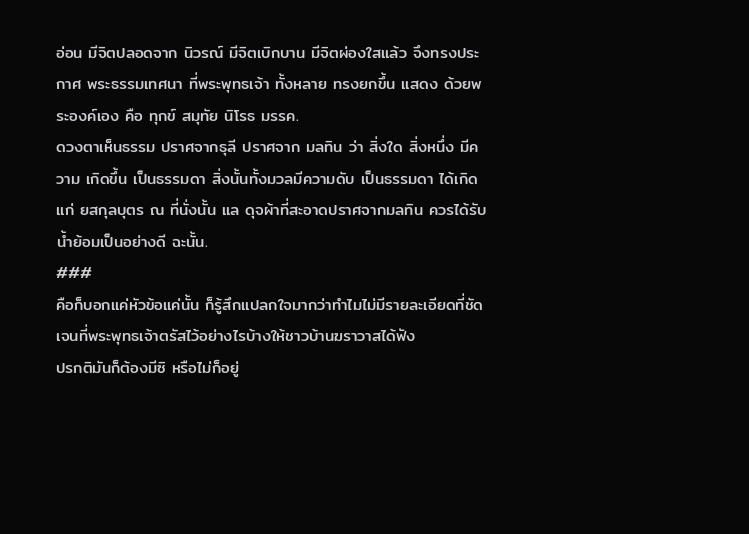อ่อน มีจิตปลอดจาก นิวรณ์ มีจิตเบิกบาน มีจิตผ่องใสแล้ว จึงทรงประกาศ พระธรรมเทศนา ที่พระพุทธเจ้า ทั้งหลาย ทรงยกขึ้น แสดง ด้วยพระองค์เอง คือ ทุกข์ สมุทัย นิโรธ มรรค.
ดวงตาเห็นธรรม ปราศจากธุลี ปราศจาก มลทิน ว่า สิ่งใด สิ่งหนึ่ง มีความ เกิดขึ้น เป็นธรรมดา สิ่งนั้นทั้งมวลมีความดับ เป็นธรรมดา ได้เกิดแก่ ยสกุลบุตร ณ ที่นั่งนั้น แล ดุจผ้าที่สะอาดปราศจากมลทิน ควรได้รับน้ำย้อมเป็นอย่างดี ฉะนั้น.
###
คือก็บอกแค่หัวข้อแค่นั้น ก็รู้สึกแปลกใจมากว่าทำไมไม่มีรายละเอียดที่ชัดเจนที่พระพุทธเจ้าตรัสไว้อย่างไรบ้างให้ชาวบ้านฆราวาสได้ฟัง
ปรกติมันก็ต้องมีซิ หรือไม่ก็อยู่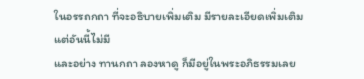ในอรรถกถา ที่จะอธิบายเพิ่มเติม มีรายละเอียดเพิ่มเติม แต่อันนี้ไม่มี
และอย่าง ทานกถา ลองหาดู ก็มีอยู่ในพระอภิธรรมเลย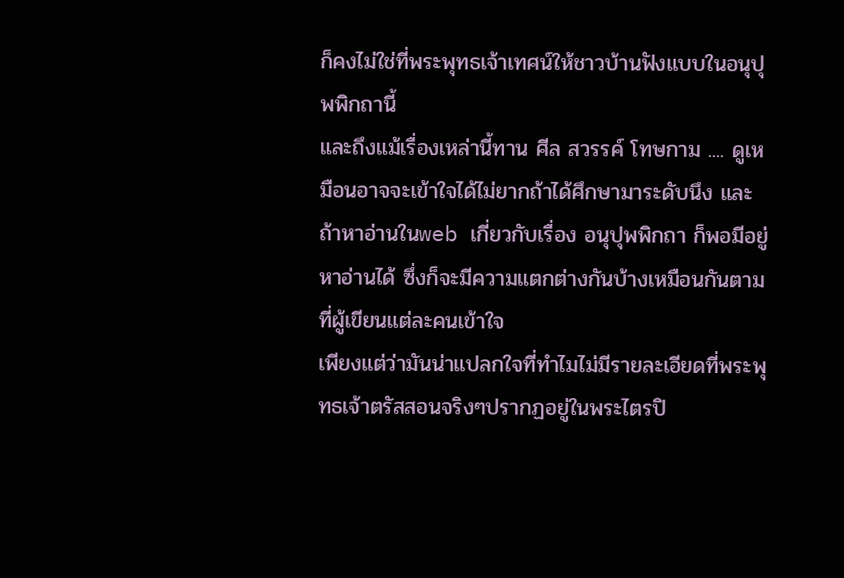ก็คงไม่ใช่ที่พระพุทธเจ้าเทศน์ให้ชาวบ้านฟังแบบในอนุปุพพิกถานี้
และถึงแม้เรื่องเหล่านี้ทาน ศีล สวรรค์ โทษกาม .... ดูเหมือนอาจจะเข้าใจได้ไม่ยากถ้าได้ศึกษามาระดับนึง และถ้าหาอ่านในweb เกี่ยวกับเรื่อง อนุปุพพิกถา ก็พอมีอยู่หาอ่านได้ ซึ่งก็จะมีความแตกต่างกันบ้างเหมือนกันตามที่ผู้เขียนแต่ละคนเข้าใจ
เพียงแต่ว่ามันน่าแปลกใจที่ทำไมไม่มีรายละเอียดที่พระพุทธเจ้าตรัสสอนจริงๆปรากฏอยู่ในพระไตรปิ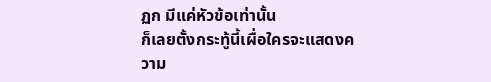ฏก มีแค่หัวข้อเท่านั้น
ก็เลยตั้งกระทู้นี้เผื่อใครจะแสดงความ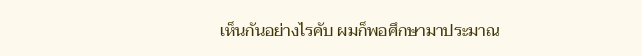เห็นกันอย่างไรคับ ผมก็พอศึกษามาประมาณ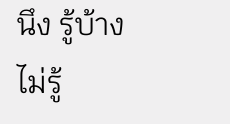นึง รู้บ้าง ไม่รู้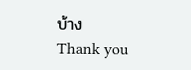บ้าง
Thank you